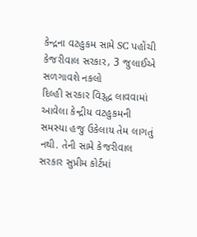કેન્દ્રના વટહુકમ સામે SC પહોંચી કેજરીવાલ સરકાર, 3 જુલાઈએ સળગાવશે નકલો
દિલ્હી સરકાર વિરૂદ્ધ લાવવામાં આવેલા કેન્દ્રીય વટહુકમની સમસ્યા હજુ ઉકેલાય તેમ લાગતું નથી. તેની સામે કેજરીવાલ સરકાર સુપ્રીમ કોર્ટમાં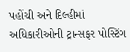પહોંચી અને દિલ્હીમાં અધિકારીઓની ટ્રાન્સફર પોસ્ટિંગ